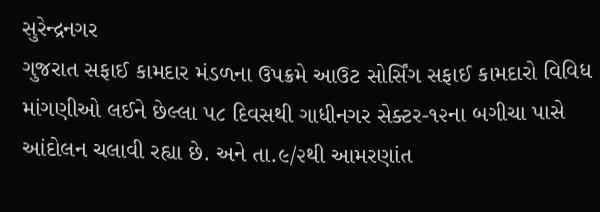સુરેન્દ્રનગર
ગુજરાત સફાઈ કામદાર મંડળના ઉપક્રમે આઉટ સોર્સિંગ સફાઈ કામદારો વિવિધ માંગણીઓ લઈને છેલ્લા ૫૮ દિવસથી ગાધીનગર સેક્ટર-૧૨ના બગીચા પાસે આંદોલન ચલાવી રહ્યા છે. અને તા.૯/૨થી આમરણાંત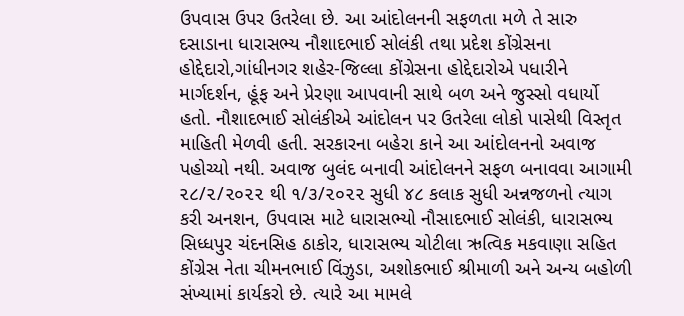ઉપવાસ ઉપર ઉતરેલા છે. આ આંદોલનની સફળતા મળે તે સારુ દસાડાના ધારાસભ્ય નૌશાદભાઈ સોલંકી તથા પ્રદેશ કોંગ્રેસના હોદ્દેદારો,ગાંધીનગર શહેર-જિલ્લા કોંગ્રેસના હોદ્દેદારોએ પધારીને માર્ગદર્શન, હૂંફ અને પ્રેરણા આપવાની સાથે બળ અને જુસ્સો વધાર્યો હતો. નૌશાદભાઈ સોલંકીએ આંદોલન પર ઉતરેલા લોકો પાસેથી વિસ્તૃત માહિતી મેળવી હતી. સરકારના બહેરા કાને આ આંદોલનનો અવાજ પહોચ્યો નથી. અવાજ બુલંદ બનાવી આંદોલનને સફળ બનાવવા આગામી ૨૮/૨/૨૦૨૨ થી ૧/૩/૨૦૨૨ સુધી ૪૮ કલાક સુધી અન્નજળનો ત્યાગ કરી અનશન, ઉપવાસ માટે ધારાસભ્યો નૌસાદભાઈ સોલંકી, ધારાસભ્ય સિધ્ધપુર ચંદનસિહ ઠાકોર, ધારાસભ્ય ચોટીલા ઋત્વિક મકવાણા સહિત કોંગ્રેસ નેતા ચીમનભાઈ વિંઝુડા, અશોકભાઈ શ્રીમાળી અને અન્ય બહોળી સંખ્યામાં કાર્યકરો છે. ત્યારે આ મામલે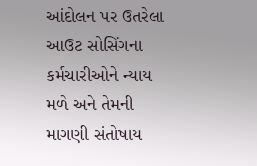આંદોલન પર ઉતરેલા આઉટ સોસિંગના કર્મચારીઓને ન્યાય મળે અને તેમની માગણી સંતોષાય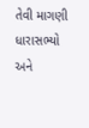તેવી માગણી ધારાસભ્યો અને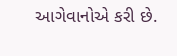આગેવાનોએ કરી છે.